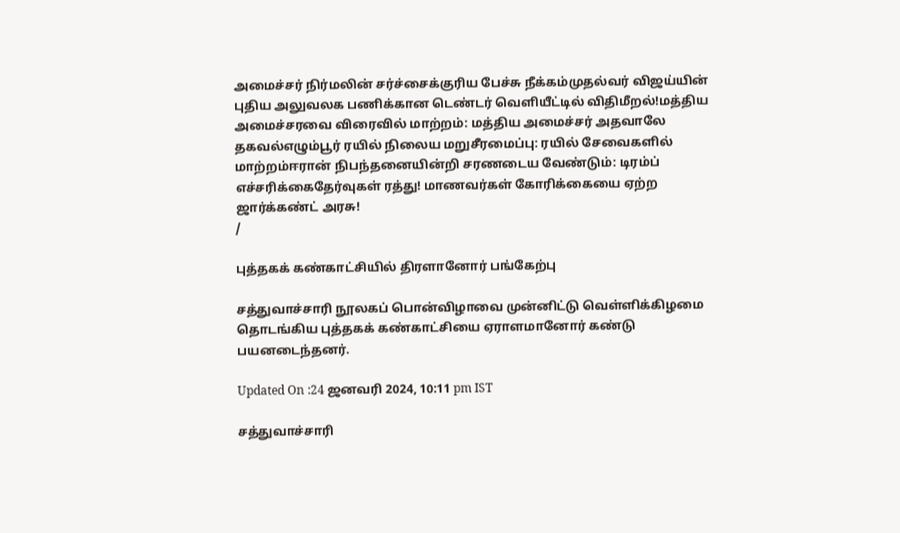அமைச்சர் நிர்மலின் சர்ச்சைக்குரிய பேச்சு நீக்கம்முதல்வர் விஜய்யின் புதிய அலுவலக பணிக்கான டெண்டர் வெளியீட்டில் விதிமீறல்!மத்திய அமைச்சரவை விரைவில் மாற்றம்: மத்திய அமைச்சர் அதவாலே தகவல்எழும்பூர் ரயில் நிலைய மறுசீரமைப்பு: ரயில் சேவைகளில் மாற்றம்ஈரான் நிபந்தனையின்றி சரணடைய வேண்டும்: டிரம்ப் எச்சரிக்கைதேர்வுகள் ரத்து! மாணவர்கள் கோரிக்கையை ஏற்ற ஜார்க்கண்ட் அரசு!
/

புத்தகக் கண்காட்சியில் திரளானோர் பங்கேற்பு

சத்துவாச்சாரி நூலகப் பொன்விழாவை முன்னிட்டு வெள்ளிக்கிழமை தொடங்கிய புத்தகக் கண்காட்சியை ஏராளமானோர் கண்டு பயனடைந்தனர்.

Updated On :24 ஜனவரி 2024, 10:11 pm IST

சத்துவாச்சாரி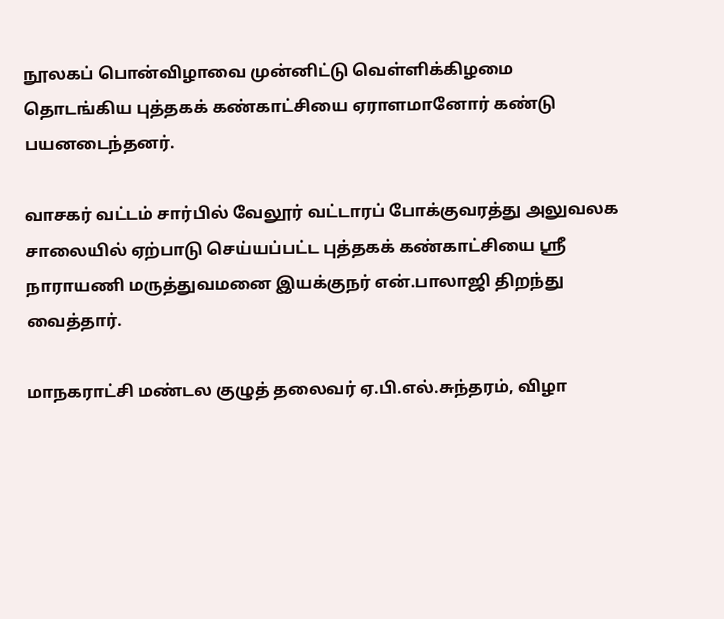நூலகப் பொன்விழாவை முன்னிட்டு வெள்ளிக்கிழமை தொடங்கிய புத்தகக் கண்காட்சியை ஏராளமானோர் கண்டு பயனடைந்தனர்.

வாசகர் வட்டம் சார்பில் வேலூர் வட்டாரப் போக்குவரத்து அலுவலக சாலையில் ஏற்பாடு செய்யப்பட்ட புத்தகக் கண்காட்சியை ஸ்ரீ நாராயணி மருத்துவமனை இயக்குநர் என்.பாலாஜி திறந்து வைத்தார்.

மாநகராட்சி மண்டல குழுத் தலைவர் ஏ.பி.எல்.சுந்தரம், விழா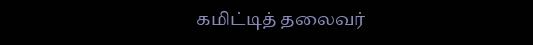கமிட்டித் தலைவர்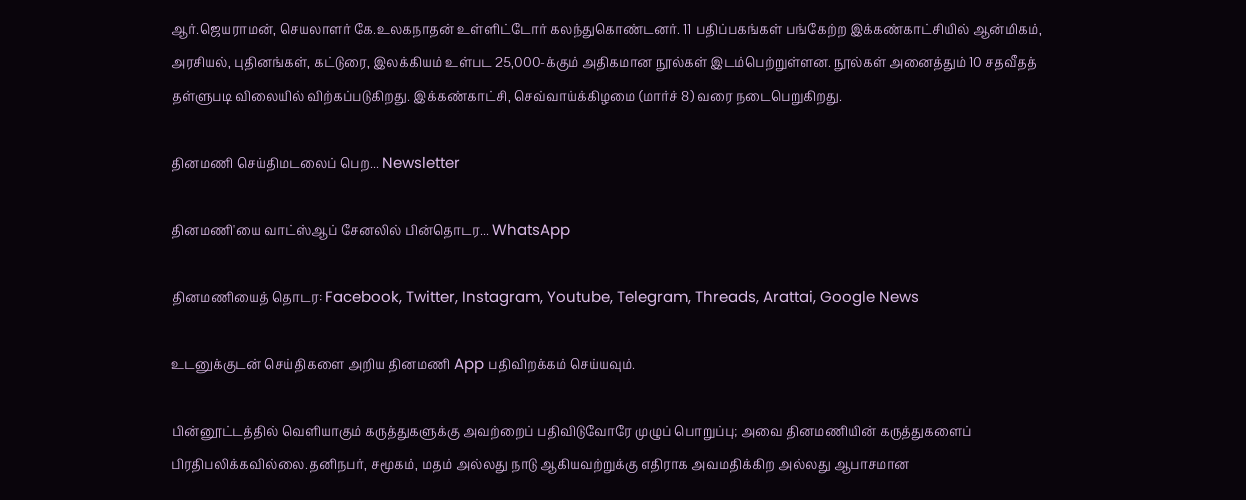ஆர்.ஜெயராமன், செயலாளர் கே.உலகநாதன் உள்ளிட்டோர் கலந்துகொண்டனர். 11 பதிப்பகங்கள் பங்கேற்ற இக்கண்காட்சியில் ஆன்மிகம், அரசியல், புதினங்கள், கட்டுரை, இலக்கியம் உள்பட 25,000-க்கும் அதிகமான நூல்கள் இடம்பெற்றுள்ளன. நூல்கள் அனைத்தும் 10 சதவீதத் தள்ளுபடி விலையில் விற்கப்படுகிறது. இக்கண்காட்சி, செவ்வாய்க்கிழமை (மார்ச் 8) வரை நடைபெறுகிறது.

தினமணி செய்திமடலைப் பெற... Newsletter

தினமணி'யை வாட்ஸ்ஆப் சேனலில் பின்தொடர... WhatsApp

தினமணியைத் தொடர: Facebook, Twitter, Instagram, Youtube, Telegram, Threads, Arattai, Google News

உடனுக்குடன் செய்திகளை அறிய தினமணி App பதிவிறக்கம் செய்யவும்.

பின்னூட்டத்தில் வெளியாகும் கருத்துகளுக்கு அவற்றைப் பதிவிடுவோரே முழுப் பொறுப்பு; அவை தினமணியின் கருத்துகளைப் பிரதிபலிக்கவில்லை.தனிநபர், சமூகம், மதம் அல்லது நாடு ஆகியவற்றுக்கு எதிராக அவமதிக்கிற அல்லது ஆபாசமான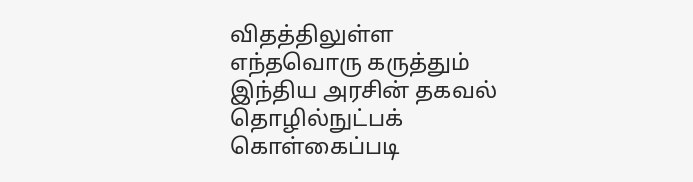விதத்திலுள்ள எந்தவொரு கருத்தும் இந்திய அரசின் தகவல் தொழில்நுட்பக் கொள்கைப்படி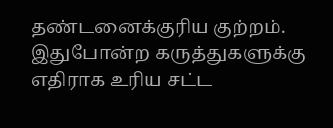தண்டனைக்குரிய குற்றம். இதுபோன்ற கருத்துகளுக்கு எதிராக உரிய சட்ட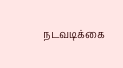நடவடிக்கை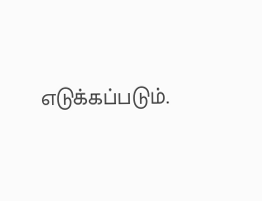எடுக்கப்படும்.